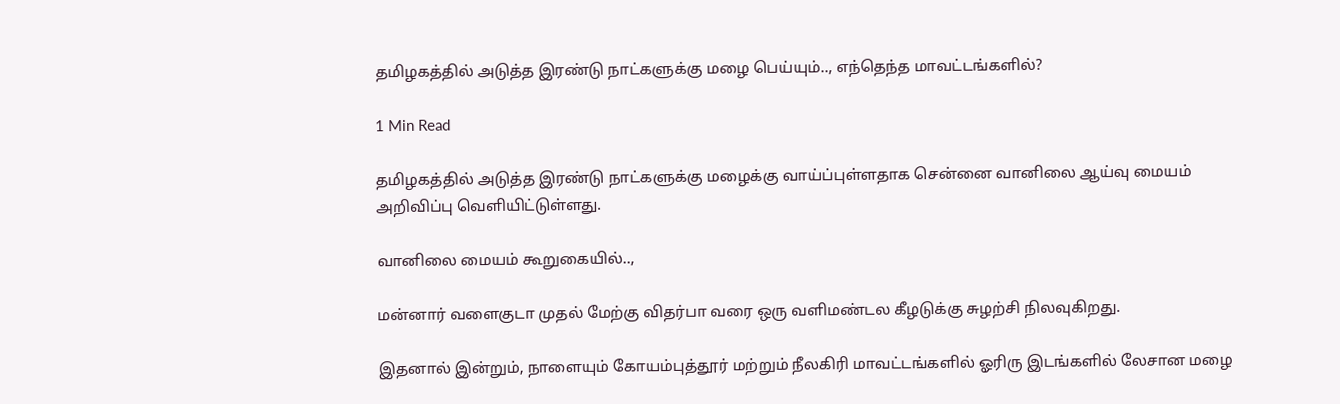தமிழகத்தில் அடுத்த இரண்டு நாட்களுக்கு மழை பெய்யும்.., எந்தெந்த மாவட்டங்களில்?

1 Min Read

தமிழகத்தில் அடுத்த இரண்டு நாட்களுக்கு மழைக்கு வாய்ப்புள்ளதாக சென்னை வானிலை ஆய்வு மையம் அறிவிப்பு வெளியிட்டுள்ளது.

வானிலை மையம் கூறுகையில்..,

மன்னார் வளைகுடா முதல் மேற்கு விதர்பா வரை ஒரு வளிமண்டல கீழடுக்கு சுழற்சி நிலவுகிறது.

இதனால் இன்றும், நாளையும் கோயம்புத்தூர் மற்றும் நீலகிரி மாவட்டங்களில் ஓரிரு இடங்களில் லேசான மழை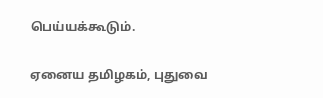பெய்யக்கூடும்.

ஏனைய தமிழகம், புதுவை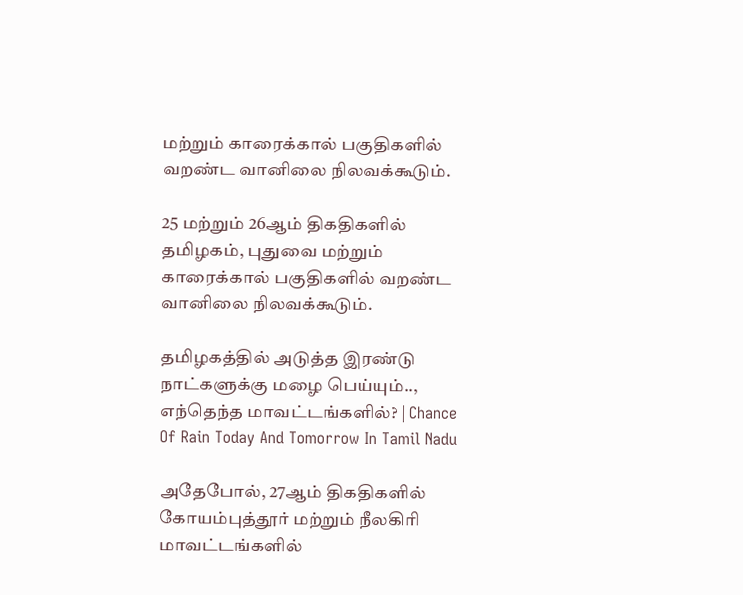மற்றும் காரைக்கால் பகுதிகளில் வறண்ட வானிலை நிலவக்கூடும்.

25 மற்றும் 26ஆம் திகதிகளில் தமிழகம், புதுவை மற்றும் காரைக்கால் பகுதிகளில் வறண்ட வானிலை நிலவக்கூடும்.

தமிழகத்தில் அடுத்த இரண்டு நாட்களுக்கு மழை பெய்யும்.., எந்தெந்த மாவட்டங்களில்? | Chance Of Rain Today And Tomorrow In Tamil Nadu

அதேபோல், 27ஆம் திகதிகளில் கோயம்புத்தூர் மற்றும் நீலகிரி மாவட்டங்களில்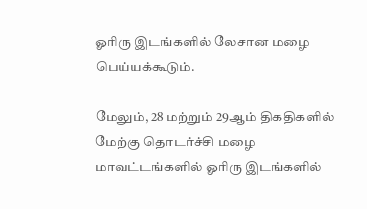ஓரிரு இடங்களில் லேசான மழை பெய்யக்கூடும்.

மேலும், 28 மற்றும் 29ஆம் திகதிகளில் மேற்கு தொடர்ச்சி மழை மாவட்டங்களில் ஓரிரு இடங்களில்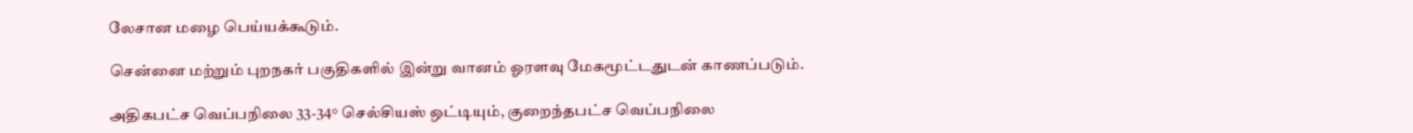லேசான மழை பெய்யக்கூடும்.

சென்னை மற்றும் புறநகர் பகுதிகளில் இன்று வானம் ஓரளவு மேகமூட்டதுடன் காணப்படும்.

அதிகபட்ச வெப்பநிலை 33-34° செல்சியஸ் ஒட்டியும், குறைந்தபட்ச வெப்பநிலை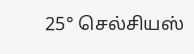25° செல்சியஸ்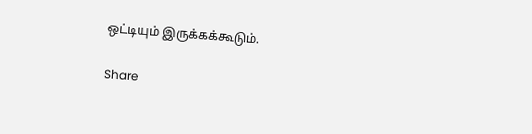ஒட்டியும் இருக்கக்கூடும்.

Share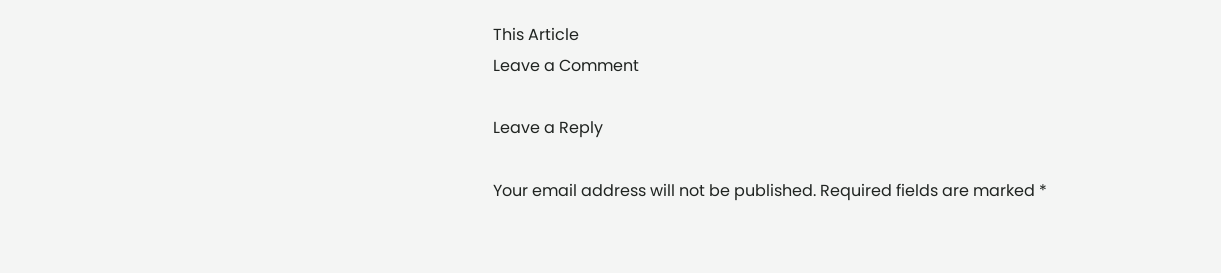This Article
Leave a Comment

Leave a Reply

Your email address will not be published. Required fields are marked *